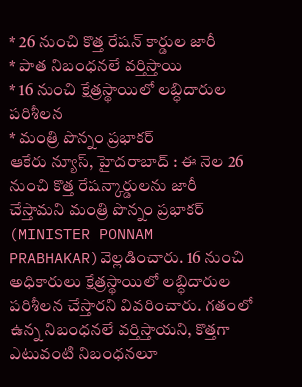* 26 నుంచి కొత్త రేషన్ కార్డుల జారీ
* పాత నిబంధనలే వర్తిస్తాయి
* 16 నుంచి క్షేత్రస్థాయిలో లబ్ధిదారుల పరిశీలన
* మంత్రి పొన్నం ప్రభాకర్
ఆకేరు న్యూస్, హైదరాబాద్ : ఈ నెల 26 నుంచి కొత్త రేషన్కార్డులను జారీ చేస్తామని మంత్రి పొన్నం ప్రభాకర్ (MINISTER PONNAM PRABHAKAR)వెల్లడించారు. 16 నుంచి అధికారులు క్షేత్రస్థాయిలో లబ్ధిదారుల పరిశీలన చేస్తారని వివరించారు. గతంలో ఉన్న నిబంధనలే వర్తిస్తాయని, కొత్తగా ఎటువంటి నిబంధనలూ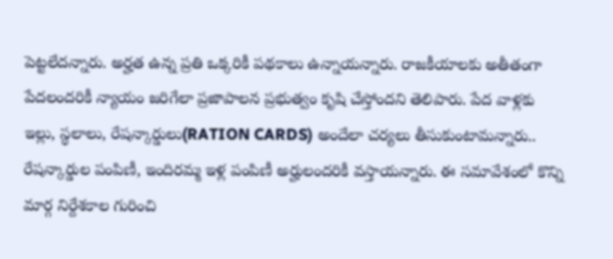పెట్టలేదన్నారు. అర్హత ఉన్న ప్రతి ఒక్కరికీ పథకాలు ఉన్నాయన్నారు. రాజకీయాలకు అతీతంగా పేదలందరికీ న్యాయం జరిగేలా ప్రజాపాలన ప్రభుత్వం కృషి చేస్తోందని తెలిపారు. పేద వాళ్లకు ఇల్లు, స్థలాలు, రేషన్కార్డులు(RATION CARDS) అందేలా చర్యలు తీసుకుంటామన్నారు.. రేషన్కార్డుల పంపిణీ, ఇందిరమ్మ ఇళ్ల పంపిణీ అర్హులందరికీ వస్తాయన్నారు. ఈ సమావేశంలో కొన్ని మార్గ నిర్దేశకాల గురించి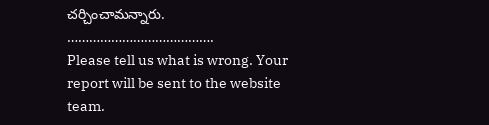చర్చించామన్నారు.
………………………………….
Please tell us what is wrong. Your report will be sent to the website team.